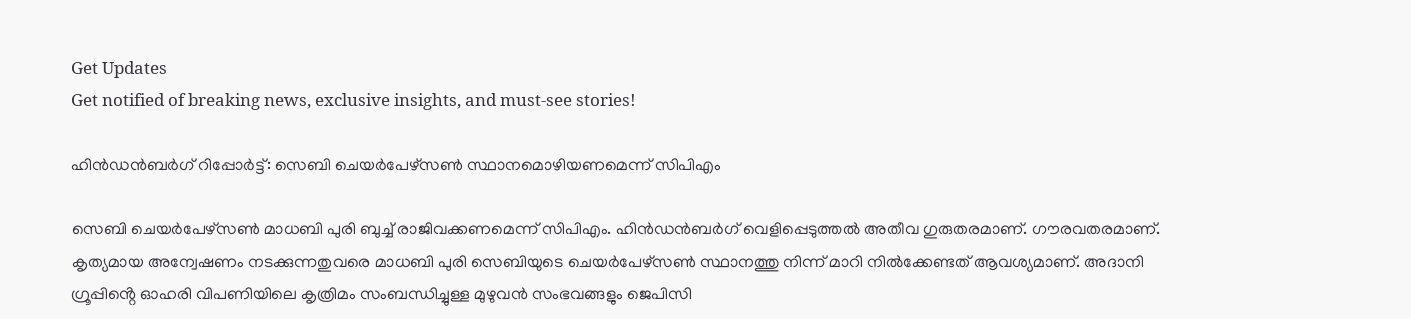Get Updates
Get notified of breaking news, exclusive insights, and must-see stories!

ഹിൻഡൻബർഗ് റിപ്പോർട്ട്: സെബി ചെയർപേഴ്സൺ സ്ഥാനമൊഴിയണമെന്ന് സിപിഎം

സെബി ചെയർപേഴ്‌സൺ മാധബി പുരി ബുച്ച് രാജിവക്കണമെന്ന് സിപിഎം. ഹിൻഡൻബർഗ് വെളിപ്പെടുത്തൽ അതീവ ഗുരുതരമാണ്. ഗൗരവതരമാണ്. കൃത്യമായ അന്വേഷണം നടക്കുന്നതുവരെ മാധബി പുരി സെബിയുടെ ചെയർപേഴ്സൺ സ്ഥാനത്തു നിന്ന് മാറി നിൽക്കേണ്ടത് ആവശ്യമാണ്. അദാനി ഗ്രൂപ്പിൻ്റെ ഓഹരി വിപണിയിലെ കൃത്രിമം സംബന്ധിച്ചുള്ള മുഴുവൻ സംഭവങ്ങളും ജെപിസി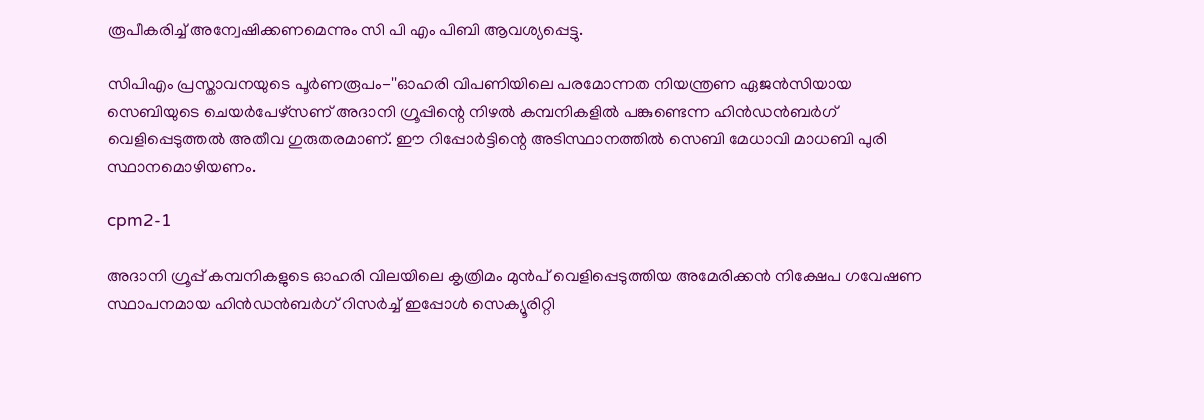രൂപീകരിച്ച് അന്വേഷിക്കണമെന്നും സി പി എം പിബി ആവശ്യപ്പെട്ടു.

സിപിഎം പ്രസ്താവനയുടെ പൂർണരൂപം-''ഓഹരി വിപണിയിലെ പരമോന്നത നിയന്ത്രണ ഏജൻസിയായ സെബിയുടെ ചെയർപേഴ്സണ് അദാനി ഗ്രൂപ്പിന്റെ നിഴൽ കമ്പനികളിൽ പങ്കുണ്ടെന്ന ഹിൻഡൻബർഗ് വെളിപ്പെടുത്തൽ അതീവ ഗുരുതരമാണ്. ഈ റിപ്പോർട്ടിന്റെ അടിസ്ഥാനത്തിൽ സെബി മേധാവി മാധബി പുരി സ്ഥാനമൊഴിയണം.

cpm2-1

അദാനി ഗ്രൂപ്പ് കമ്പനികളുടെ ഓഹരി വിലയിലെ കൃത്രിമം മുൻപ് വെളിപ്പെടുത്തിയ അമേരിക്കൻ നിക്ഷേപ ഗവേഷണ സ്ഥാപനമായ ഹിൻഡൻബർഗ് റിസർച്ച് ഇപ്പോൾ സെക്യൂരിറ്റി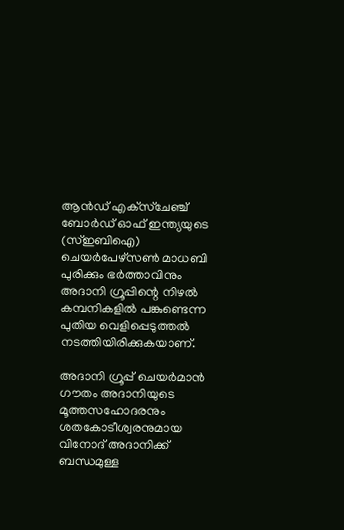ആൻഡ് എക്‌സ്‌ചേഞ്ച് ബോർഡ് ഓഫ് ഇന്ത്യയുടെ (സ്ഇബിഐ) ചെയർപേഴ്സൺ മാധബി പുരിക്കും ഭർത്താവിനും അദാനി ഗ്രൂപ്പിന്റെ നിഴൽ കമ്പനികളിൽ പങ്കുണ്ടെന്ന പുതിയ വെളിപ്പെടുത്തൽ നടത്തിയിരിക്കുകയാണ്.

അദാനി ഗ്രൂപ്പ് ചെയർമാൻ ഗൗതം അദാനിയുടെ മൂത്തസഹോദരനും ശതകോടീശ്വരനുമായ വിനോദ് അദാനിക്ക് ബന്ധമുള്ള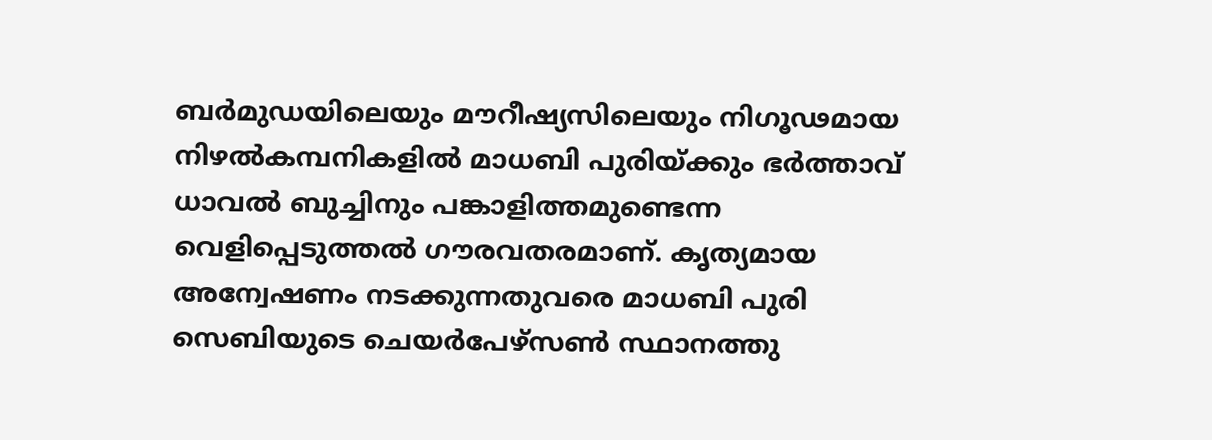ബർമുഡയിലെയും മൗറീഷ്യസിലെയും നിഗൂഢമായ നിഴൽകമ്പനികളിൽ മാധബി പുരിയ്ക്കും ഭർത്താവ് ധാവൽ ബുച്ചിനും പങ്കാളിത്തമുണ്ടെന്ന വെളിപ്പെടുത്തൽ ഗൗരവതരമാണ്. കൃത്യമായ അന്വേഷണം നടക്കുന്നതുവരെ മാധബി പുരി സെബിയുടെ ചെയർപേഴ്സൺ സ്ഥാനത്തു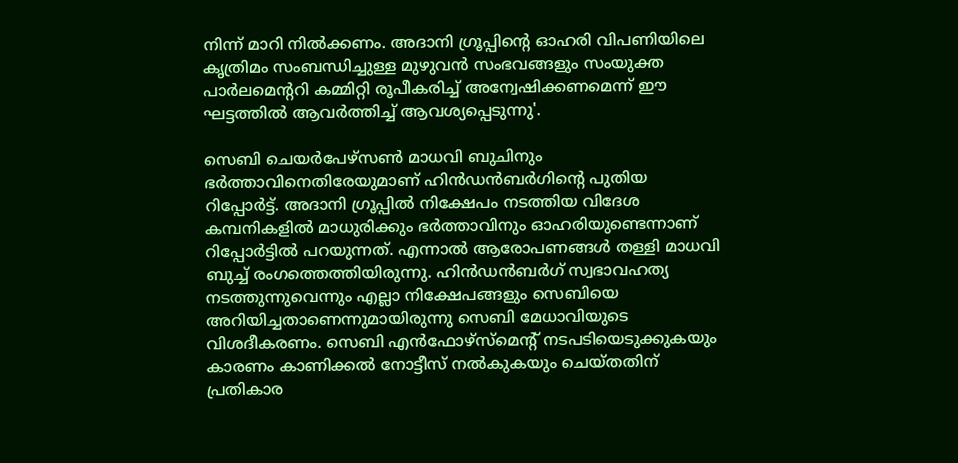നിന്ന് മാറി നിൽക്കണം. അദാനി ഗ്രൂപ്പിൻ്റെ ഓഹരി വിപണിയിലെ കൃത്രിമം സംബന്ധിച്ചുള്ള മുഴുവൻ സംഭവങ്ങളും സംയുക്ത പാർലമെൻ്ററി കമ്മിറ്റി രൂപീകരിച്ച് അന്വേഷിക്കണമെന്ന് ഈ ഘട്ടത്തിൽ ആവർത്തിച്ച് ആവശ്യപ്പെടുന്നു'.

സെബി ചെയര്‍പേഴ്‌സണ്‍ മാധവി ബുചിനും ഭര്‍ത്താവിനെതിരേയുമാണ് ഹിൻഡൻബർഗിന്റെ പുതിയ റിപ്പോർട്ട്. അദാനി ഗ്രൂപ്പില്‍ നിക്ഷേപം നടത്തിയ വിദേശ കമ്പനികളില്‍ മാധുരിക്കും ഭർത്താവിനും ഓഹരിയുണ്ടെന്നാണ് റിപ്പോർട്ടിൽ പറയുന്നത്. എന്നാൽ ആരോപണങ്ങൾ തള്ളി മാധവി ബുച്ച് രംഗത്തെത്തിയിരുന്നു. ഹിൻഡൻബർഗ് സ്വഭാവഹത്യ നടത്തുന്നുവെന്നും എല്ലാ നിക്ഷേപങ്ങളും സെബിയെ അറിയിച്ചതാണെന്നുമായിരുന്നു സെബി മേധാവിയുടെ വിശദീകരണം. സെബി എൻഫോഴ്‌സ്‌മെൻ്റ് നടപടിയെടുക്കുകയും കാരണം കാണിക്കൽ നോട്ടീസ് നൽകുകയും ചെയ്തതിന് പ്രതികാര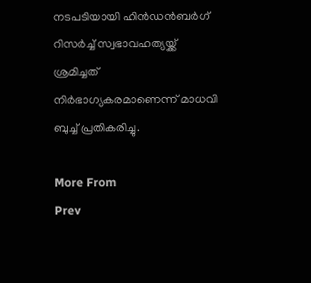നടപടിയായി ഹിൻഡൻബർഗ് റിസർച്ച് സ്വഭാവഹത്യയ്ക്ക് ശ്രമിച്ചത് നിർഭാഗ്യകരമാണെന്ന് മാധവി ബുച്ച് പ്രതികരിച്ചു.

More From
Prev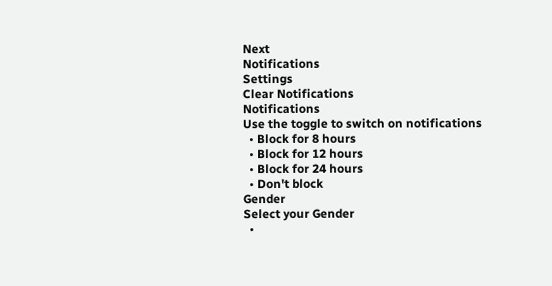Next
Notifications
Settings
Clear Notifications
Notifications
Use the toggle to switch on notifications
  • Block for 8 hours
  • Block for 12 hours
  • Block for 24 hours
  • Don't block
Gender
Select your Gender
  •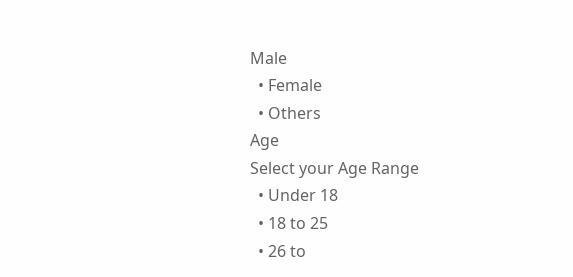Male
  • Female
  • Others
Age
Select your Age Range
  • Under 18
  • 18 to 25
  • 26 to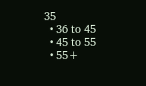35
  • 36 to 45
  • 45 to 55
  • 55+